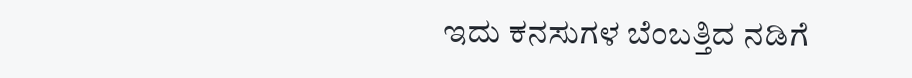ಇದು ಕನಸುಗಳ ಬೆಂಬತ್ತಿದ ನಡಿಗೆ‍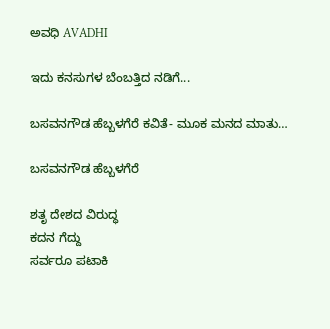ಅವಧಿ AVADHI

ಇದು ಕನಸುಗಳ ಬೆಂಬತ್ತಿದ ನಡಿಗೆ...

ಬಸವನಗೌಡ ಹೆಬ್ಬಳಗೆರೆ ಕವಿತೆ- ಮೂಕ ಮನದ ಮಾತು…

ಬಸವನಗೌಡ ಹೆಬ್ಬಳಗೆರೆ

ಶತೃ ದೇಶದ ವಿರುದ್ಧ
ಕದನ ಗೆದ್ದು
ಸರ್ವರೂ ಪಟಾಕಿ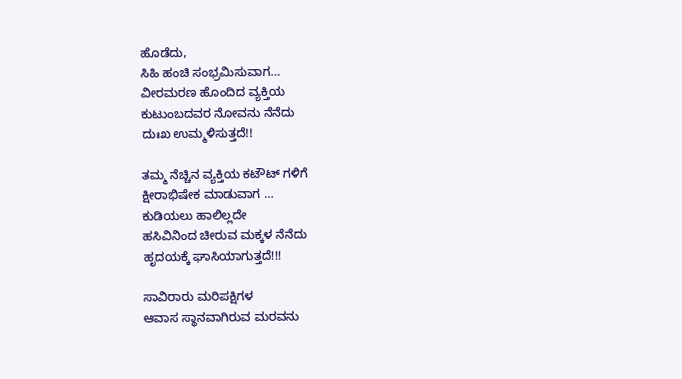ಹೊಡೆದು,
ಸಿಹಿ ಹಂಚಿ ಸಂಭ್ರಮಿಸುವಾಗ…
ವೀರಮರಣ ಹೊಂದಿದ ವ್ಯಕ್ತಿಯ
ಕುಟುಂಬದವರ ನೋವನು ನೆನೆದು
ದುಃಖ ಉಮ್ಮಳಿಸುತ್ತದೆ!!

ತಮ್ಮ ನೆಚ್ಚಿನ ವ್ಯಕ್ತಿಯ ಕಟೌಟ್ ಗಳಿಗೆ
ಕ್ಷೀರಾಭಿಷೇಕ ಮಾಡುವಾಗ …
ಕುಡಿಯಲು ಹಾಲಿಲ್ಲದೇ
ಹಸಿವಿನಿಂದ ಚೀರುವ ಮಕ್ಕಳ ನೆನೆದು
ಹೃದಯಕ್ಕೆ ಘಾಸಿಯಾಗುತ್ತದೆ!!!

ಸಾವಿರಾರು ಮರಿಪಕ್ಷಿಗಳ
ಆವಾಸ ಸ್ಥಾನವಾಗಿರುವ ಮರವನು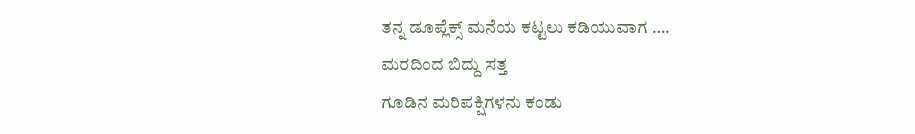ತನ್ನ ಡೂಪ್ಲೆಕ್ಸ್ ಮನೆಯ ಕಟ್ಟಲು ಕಡಿಯುವಾಗ ….
ಮರದಿಂದ ಬಿದ್ದು ಸತ್ತ
ಗೂಡಿನ ಮರಿಪಕ್ಷಿಗಳನು ಕಂಡು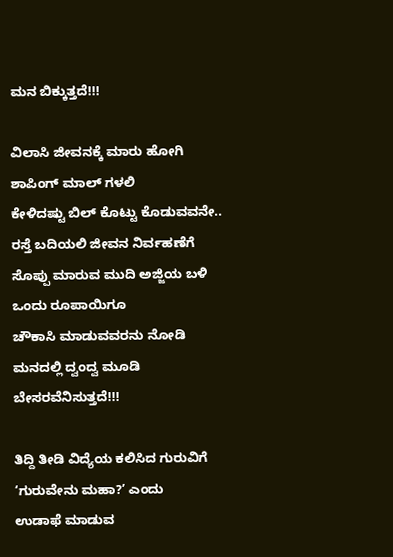ಮನ ಬಿಕ್ಕುತ್ತದೆ!!!

ವಿಲಾಸಿ ಜೀವನಕ್ಕೆ ಮಾರು ಹೋಗಿ
ಶಾಪಿಂಗ್ ಮಾಲ್ ಗಳಲಿ
ಕೇಳಿದಷ್ಟು ಬಿಲ್ ಕೊಟ್ಟು ಕೊಡುವವನೇ..
ರಸ್ತೆ ಬದಿಯಲಿ ಜೀವನ ನಿರ್ವಹಣೆಗೆ
ಸೊಪ್ಪು ಮಾರುವ ಮುದಿ ಅಜ್ಜಿಯ ಬಳಿ
ಒಂದು ರೂಪಾಯಿಗೂ
ಚೌಕಾಸಿ ಮಾಡುವವರನು‌ ನೋಡಿ
ಮನದಲ್ಲಿ ದ್ವಂದ್ವ ಮೂಡಿ
ಬೇಸರವೆನಿಸುತ್ತದೆ!!!

ತಿದ್ದಿ ತೀಡಿ ವಿದ್ಯೆಯ ಕಲಿಸಿದ ಗುರುವಿಗೆ
‘ಗುರುವೇನು ಮಹಾ?’ ಎಂದು
ಉಡಾಫೆ ಮಾಡುವ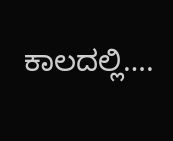ಕಾಲದಲ್ಲಿ….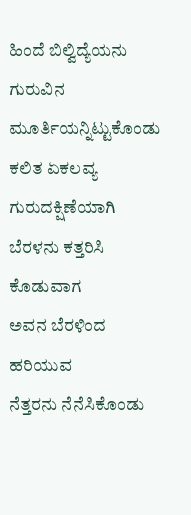ಹಿಂದೆ ಬಿಲ್ವಿದ್ಯೆಯನು
ಗುರುವಿನ ಮೂರ್ತಿಯನ್ನಿಟ್ಟುಕೊಂಡು
ಕಲಿತ ಏಕಲವ್ಯ ಗುರುದಕ್ಷಿಣೆಯಾಗಿ
ಬೆರಳನು ಕತ್ತರಿಸಿ ಕೊಡುವಾಗ
ಅವನ ಬೆರಳಿಂದ ಹರಿಯುವ
ನೆತ್ತರನು ನೆನೆಸಿಕೊಂಡು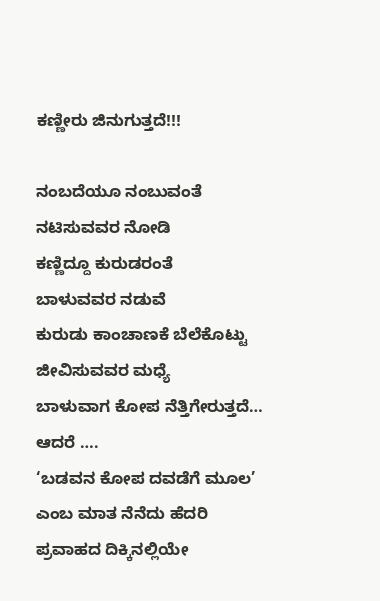ಕಣ್ಣೀರು ಜಿನುಗುತ್ತದೆ!!!

ನಂಬದೆಯೂ ನಂಬುವಂತೆ
ನಟಿಸುವವರ ನೋಡಿ
ಕಣ್ಣಿದ್ದೂ ಕುರುಡರಂತೆ
ಬಾಳುವವರ ನಡುವೆ
ಕುರುಡು ಕಾಂಚಾಣಕೆ ಬೆಲೆ‌‌ಕೊಟ್ಟು
ಜೀವಿಸುವವರ ಮಧ್ಯೆ
ಬಾಳುವಾಗ ಕೋಪ ನೆತ್ತಿಗೇರುತ್ತದೆ…
ಆದರೆ ….
‘ಬಡವನ ಕೋಪ ದವಡೆಗೆ ಮೂಲ’
ಎಂಬ ಮಾತ ನೆನೆದು ಹೆದರಿ
ಪ್ರವಾಹದ ದಿಕ್ಕಿನಲ್ಲಿಯೇ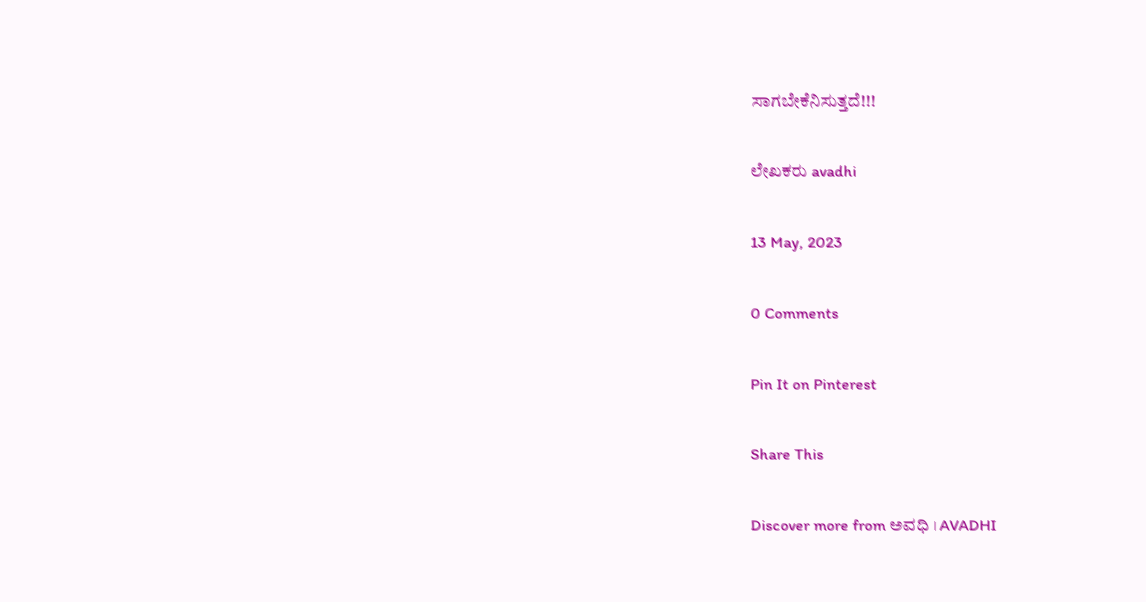ಸಾಗಬೇಕೆನಿಸುತ್ತದೆ!!!

ಲೇಖಕರು avadhi

13 May, 2023

0 Comments

Pin It on Pinterest

Share This

Discover more from ಅವಧಿ । AVADHI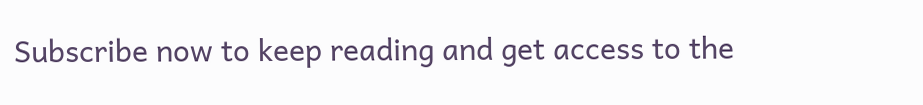Subscribe now to keep reading and get access to the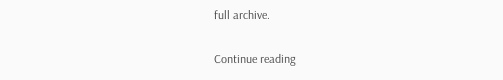full archive.

Continue reading